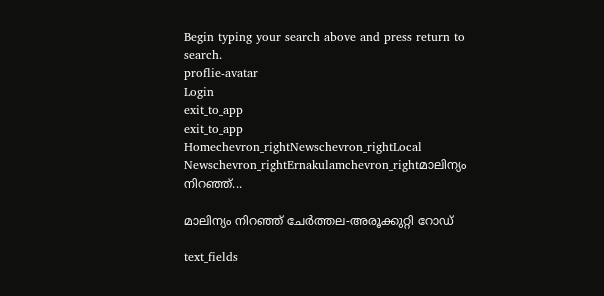Begin typing your search above and press return to search.
proflie-avatar
Login
exit_to_app
exit_to_app
Homechevron_rightNewschevron_rightLocal Newschevron_rightErnakulamchevron_rightമാലിന്യം നിറഞ്ഞ്...

മാലിന്യം നിറഞ്ഞ് ചേര്‍ത്തല-അരൂക്കുറ്റി റോഡ്

text_fields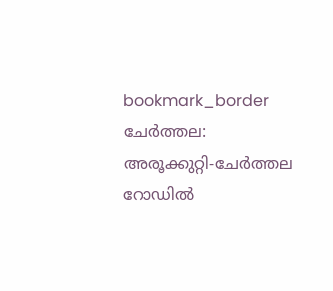bookmark_border
ചേര്‍ത്തല: അരൂക്കുറ്റി-ചേര്‍ത്തല റോഡില്‍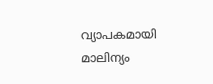വ്യാപകമായി മാലിന്യം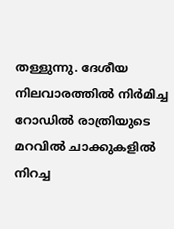തള്ളുന്നു. ദേശീയ നിലവാരത്തില്‍ നിര്‍മിച്ച റോഡില്‍ രാത്രിയുടെ മറവില്‍ ചാക്കുകളില്‍ നിറച്ച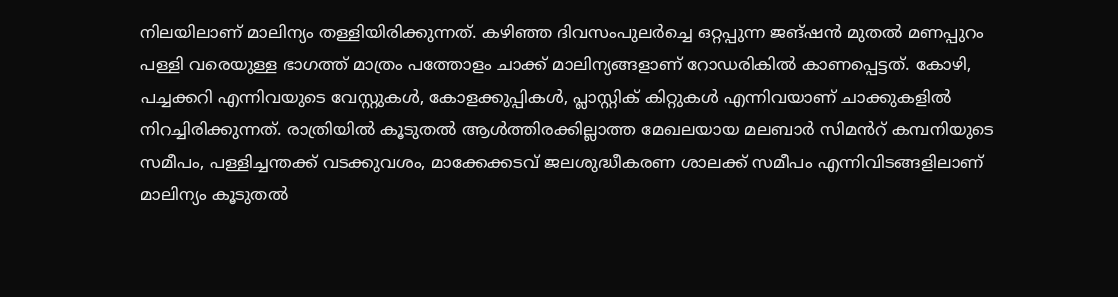നിലയിലാണ് മാലിന്യം തള്ളിയിരിക്കുന്നത്. കഴിഞ്ഞ ദിവസംപുലര്‍ച്ചെ ഒറ്റപ്പുന്ന ജങ്ഷന്‍ മുതല്‍ മണപ്പുറം പള്ളി വരെയുള്ള ഭാഗത്ത് മാത്രം പത്തോളം ചാക്ക് മാലിന്യങ്ങളാണ് റോഡരികിൽ കാണപ്പെട്ടത്. കോഴി, പച്ചക്കറി എന്നിവയുടെ വേസ്റ്റുകള്‍, കോളക്കുപ്പികള്‍, പ്ലാസ്റ്റിക് കിറ്റുകള്‍ എന്നിവയാണ് ചാക്കുകളില്‍ നിറച്ചിരിക്കുന്നത്. രാത്രിയില്‍ കൂടുതല്‍ ആള്‍ത്തിരക്കില്ലാത്ത മേഖലയായ മലബാര്‍ സിമൻറ് കമ്പനിയുടെ സമീപം, പള്ളിച്ചന്തക്ക് വടക്കുവശം, മാക്കേക്കടവ് ജലശുദ്ധീകരണ ശാലക്ക് സമീപം എന്നിവിടങ്ങളിലാണ് മാലിന്യം കൂടുതൽ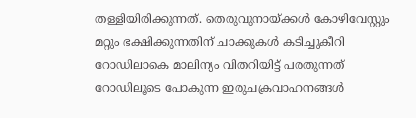തള്ളിയിരിക്കുന്നത്. തെരുവുനായ്ക്കള്‍ കോഴിവേസ്റ്റും മറ്റും ഭക്ഷിക്കുന്നതിന് ചാക്കുകള്‍ കടിച്ചുകീറി റോഡിലാകെ മാലിന്യം വിതറിയിട്ട് പരതുന്നത് റോഡിലൂടെ പോകുന്ന ഇരുചക്രവാഹനങ്ങള്‍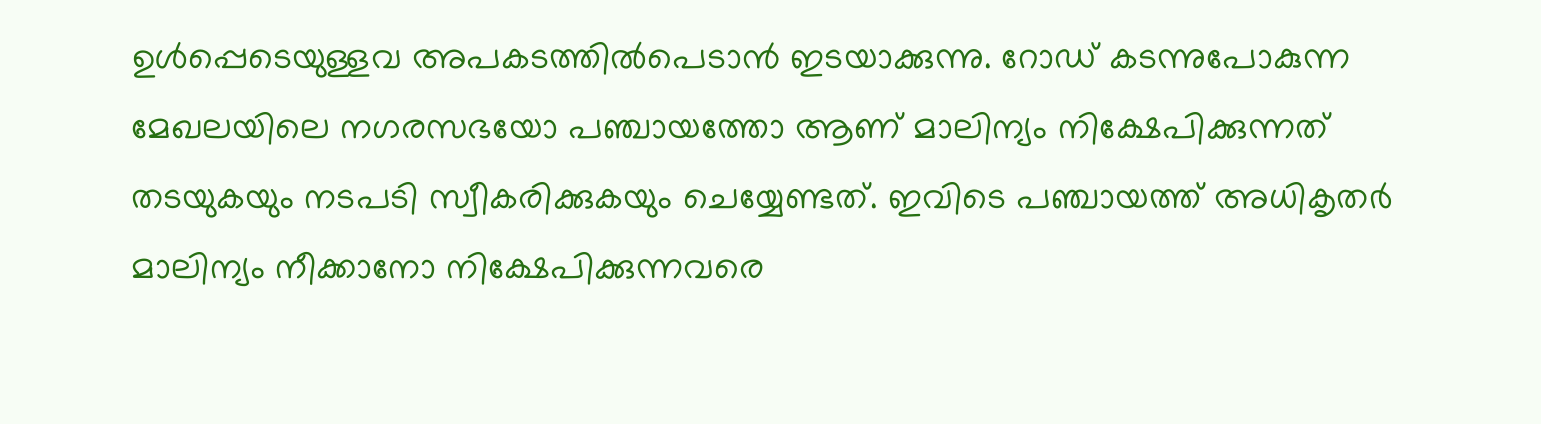ഉള്‍പ്പെടെയുള്ളവ അപകടത്തില്‍പെടാന്‍ ഇടയാക്കുന്നു. റോഡ് കടന്നുപോകുന്ന മേഖലയിലെ നഗരസഭയോ പഞ്ചായത്തോ ആണ് മാലിന്യം നിക്ഷേപിക്കുന്നത് തടയുകയും നടപടി സ്വീകരിക്കുകയും ചെയ്യേണ്ടത്. ഇവിടെ പഞ്ചായത്ത് അധികൃതര്‍ മാലിന്യം നീക്കാനോ നിക്ഷേപിക്കുന്നവരെ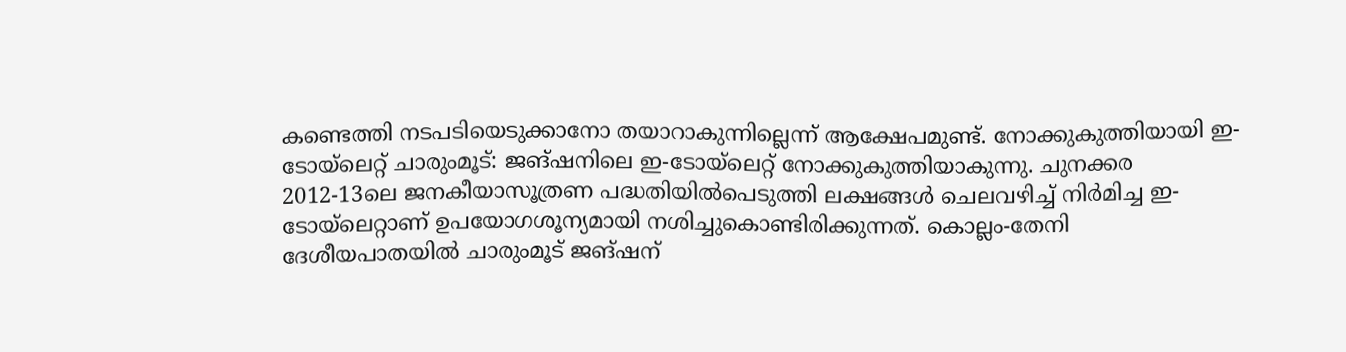കണ്ടെത്തി നടപടിയെടുക്കാനോ തയാറാകുന്നില്ലെന്ന് ആക്ഷേപമുണ്ട്. നോക്കുകുത്തിയായി ഇ-ടോയ്ലെറ്റ് ചാരുംമൂട്: ജങ്ഷനിലെ ഇ-ടോയ്ലെറ്റ് നോക്കുകുത്തിയാകുന്നു. ചുനക്കര 2012-13ലെ ജനകീയാസൂത്രണ പദ്ധതിയിൽപെടുത്തി ലക്ഷങ്ങൾ ചെലവഴിച്ച് നിർമിച്ച ഇ-ടോയ്ലെറ്റാണ് ഉപയോഗശൂന്യമായി നശിച്ചുകൊണ്ടിരിക്കുന്നത്. കൊല്ലം-തേനി ദേശീയപാതയിൽ ചാരുംമൂട് ജങ്ഷന്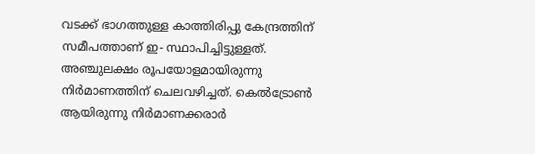വടക്ക് ഭാഗത്തുള്ള കാത്തിരിപ്പു കേന്ദ്രത്തിന് സമീപത്താണ് ഇ- സ്ഥാപിച്ചിട്ടുള്ളത്. അഞ്ചുലക്ഷം രൂപയോളമായിരുന്നു നിർമാണത്തിന് ചെലവഴിച്ചത്. കെൽട്രോൺ ആയിരുന്നു നിർമാണക്കരാർ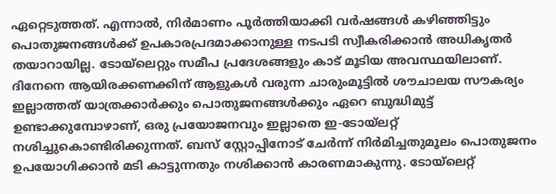ഏറ്റെടുത്തത്. എന്നാൽ, നിർമാണം പൂർത്തിയാക്കി വർഷങ്ങൾ കഴിഞ്ഞിട്ടും പൊതുജനങ്ങൾക്ക് ഉപകാരപ്രദമാക്കാനുള്ള നടപടി സ്വീകരിക്കാൻ അധികൃതർ തയാറായില്ല. ടോയ്ലെറ്റും സമീപ പ്രദേശങ്ങളും കാട് മൂടിയ അവസ്ഥയിലാണ്. ദിനേനെ ആയിരക്കണക്കിന് ആളുകൾ വരുന്ന ചാരുംമൂട്ടിൽ ശൗചാലയ സൗകര്യം ഇല്ലാത്തത് യാത്രക്കാർക്കും പൊതുജനങ്ങൾക്കും ഏറെ ബുദ്ധിമുട്ട് ഉണ്ടാക്കുമ്പോഴാണ്, ഒരു പ്രയോജനവും ഇല്ലാതെ ഇ-ടോയ്ലറ്റ് നശിച്ചുകൊണ്ടിരിക്കുന്നത്. ബസ് സ്റ്റോപ്പിനോട് ചേർന്ന് നിർമിച്ചതുമൂലം പൊതുജനം ഉപയോഗിക്കാൻ മടി കാട്ടുന്നതും നശിക്കാൻ കാരണമാകുന്നു. ടോയ്ലെറ്റ്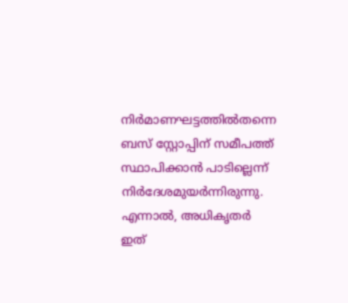നിർമാണഘട്ടത്തിൽതന്നെ ബസ് സ്റ്റോപ്പിന് സമീപത്ത് സ്ഥാപിക്കാൻ പാടില്ലെന്ന് നിർദേശമുയർന്നിരുന്നു. എന്നാൽ, അധികൃതർ ഇത്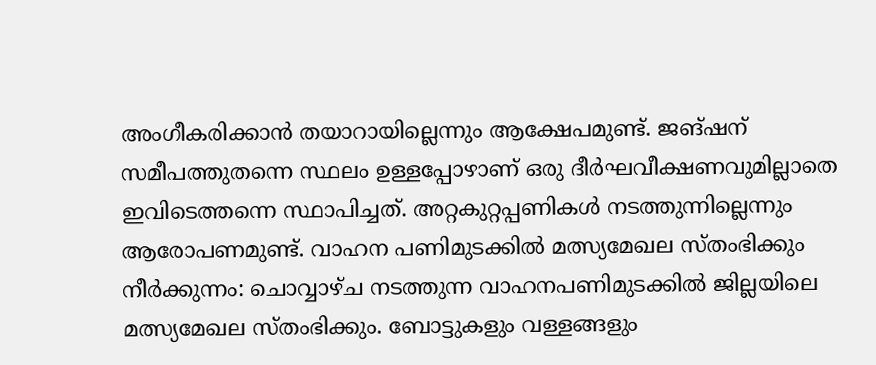അംഗീകരിക്കാൻ തയാറായില്ലെന്നും ആക്ഷേപമുണ്ട്. ജങ്ഷന് സമീപത്തുതന്നെ സ്ഥലം ഉള്ളപ്പോഴാണ് ഒരു ദീർഘവീക്ഷണവുമില്ലാതെ ഇവിടെത്തന്നെ സ്ഥാപിച്ചത്. അറ്റകുറ്റപ്പണികൾ നടത്തുന്നില്ലെന്നും ആരോപണമുണ്ട്. വാഹന പണിമുടക്കിൽ മത്സ്യമേഖല സ്തംഭിക്കും നീർക്കുന്നം: ചൊവ്വാഴ്ച നടത്തുന്ന വാഹനപണിമുടക്കിൽ ജില്ലയിലെ മത്സ്യമേഖല സ്തംഭിക്കും. ബോട്ടുകളും വള്ളങ്ങളും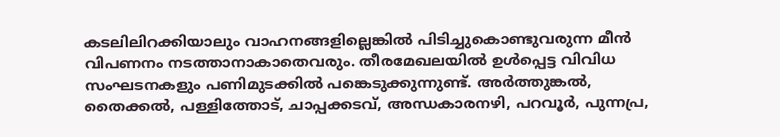കടലിലിറക്കിയാലും വാഹനങ്ങളില്ലെങ്കിൽ പിടിച്ചുകൊണ്ടുവരുന്ന മീൻ വിപണനം നടത്താനാകാതെവരും. തീരമേഖലയിൽ ഉൾപ്പെട്ട വിവിധ സംഘടനകളും പണിമുടക്കിൽ പങ്കെടുക്കുന്നുണ്ട്. അർത്തുങ്കൽ, തൈക്കൽ, പള്ളിത്തോട്, ചാപ്പക്കടവ്, അന്ധകാരനഴി, പറവൂർ, പുന്നപ്ര,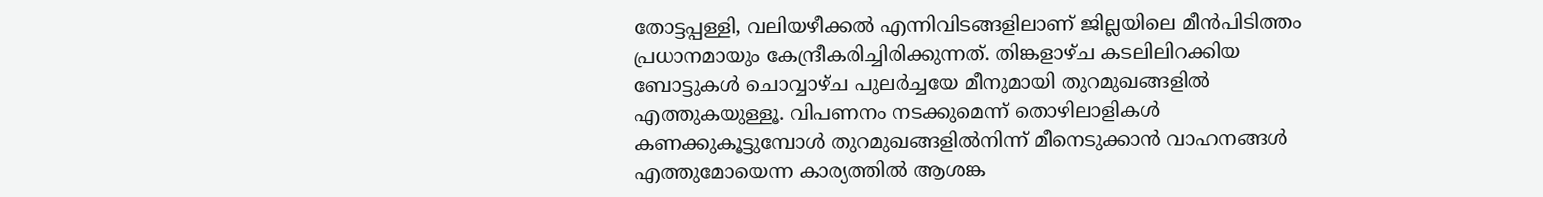തോട്ടപ്പള്ളി, വലിയഴീക്കൽ എന്നിവിടങ്ങളിലാണ് ജില്ലയിലെ മീൻപിടിത്തം പ്രധാനമായും കേന്ദ്രീകരിച്ചിരിക്കുന്നത്. തിങ്കളാഴ്ച കടലിലിറക്കിയ ബോട്ടുകൾ ചൊവ്വാഴ്ച പുലർച്ചയേ മീനുമായി തുറമുഖങ്ങളിൽ എത്തുകയുള്ളൂ. വിപണനം നടക്കുമെന്ന് തൊഴിലാളികൾ കണക്കുകൂട്ടുമ്പോൾ തുറമുഖങ്ങളിൽനിന്ന് മീനെടുക്കാൻ വാഹനങ്ങൾ എത്തുമോയെന്ന കാര്യത്തിൽ ആശങ്ക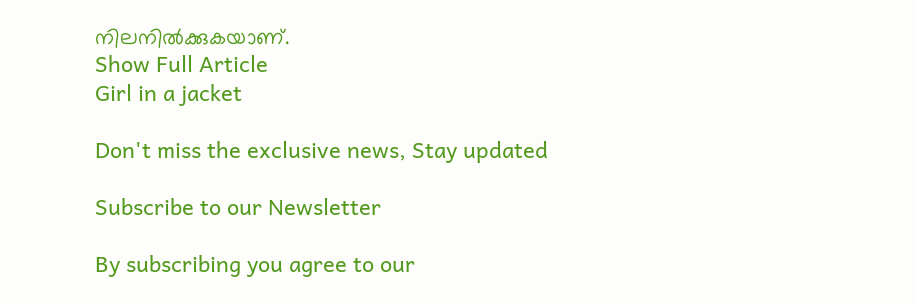നിലനിൽക്കുകയാണ്.
Show Full Article
Girl in a jacket

Don't miss the exclusive news, Stay updated

Subscribe to our Newsletter

By subscribing you agree to our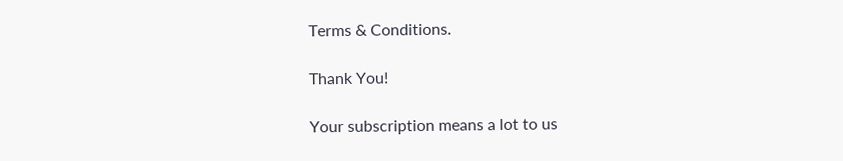Terms & Conditions.

Thank You!

Your subscription means a lot to us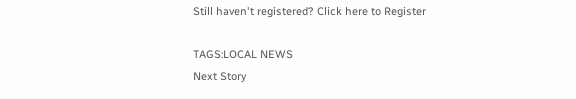Still haven't registered? Click here to Register

TAGS:LOCAL NEWS
Next Story